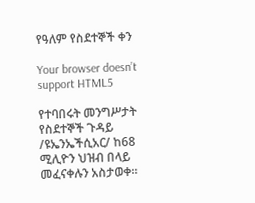የዓለም የስደተኞች ቀን

Your browser doesn’t support HTML5

የተባበሩት መንግሥታት የስደተኞች ጉዳይ /ዩኤንኤችሲአር/ ከ68 ሚሊዮን ህዝብ በላይ መፈናቀሉን አስታወቀ።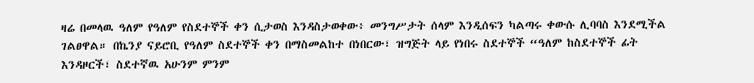ዛሬ በመላዉ ዓለም የዓለም የስደተኞች ቀን ሲታወስ እንዳስታወቀው፥ መንግሥታት ሰላም እንዲሰፍን ካልጣሩ ቀውሱ ሊባባስ እንደሚችል ገልፀዋል። በኬንያ ናይሮቢ የዓለም ስደተኞች ቀን በማስመልከተ በነበርው፣ ዝግጅት ላይ የነበሩ ስደተኞች “ዓለም ከስደተኞች ፊት እንዳዞርች፣ ስደተኛዉ አሁንም ምንም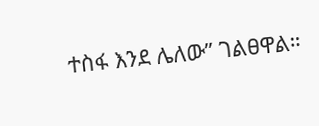ተስፋ እንደ ሌለው” ገልፀዋል።